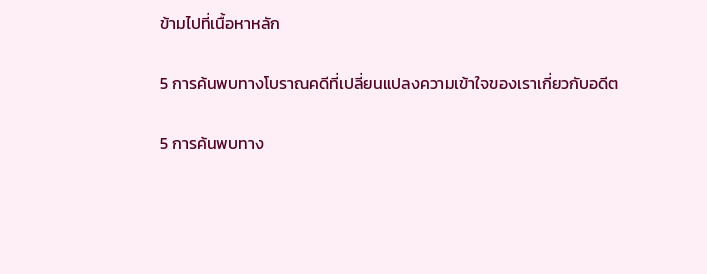ข้ามไปที่เนื้อหาหลัก

5 การค้นพบทางโบราณคดีที่เปลี่ยนแปลงความเข้าใจของเราเกี่ยวกับอดีต

5 การค้นพบทาง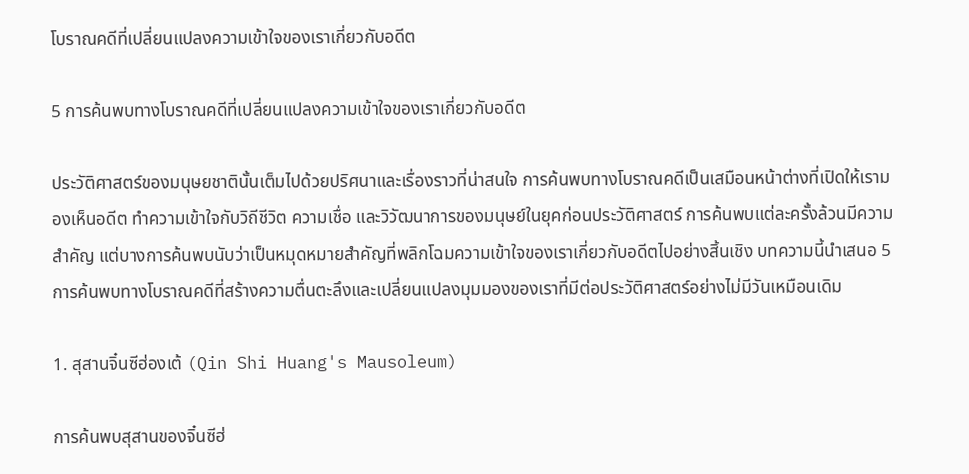โบราณคดีที่เปลี่ยนแปลงความเข้าใจของเราเกี่ยวกับอดีต

5 การค้นพบทางโบราณคดีที่เปลี่ยนแปลงความเข้าใจของเราเกี่ยวกับอดีต

ประวัติศาสตร์ของมนุษยชาตินั้นเต็มไปด้วยปริศนาและเรื่องราวที่น่าสนใจ การค้นพบทางโบราณคดีเป็นเสมือนหน้าต่างที่เปิดให้เรามองเห็นอดีต ทำความเข้าใจกับวิถีชีวิต ความเชื่อ และวิวัฒนาการของมนุษย์ในยุคก่อนประวัติศาสตร์ การค้นพบแต่ละครั้งล้วนมีความสำคัญ แต่บางการค้นพบนับว่าเป็นหมุดหมายสำคัญที่พลิกโฉมความเข้าใจของเราเกี่ยวกับอดีตไปอย่างสิ้นเชิง บทความนี้นำเสนอ 5 การค้นพบทางโบราณคดีที่สร้างความตื่นตะลึงและเปลี่ยนแปลงมุมมองของเราที่มีต่อประวัติศาสตร์อย่างไม่มีวันเหมือนเดิม

1. สุสานจิ๋นซีฮ่องเต้ (Qin Shi Huang's Mausoleum)

การค้นพบสุสานของจิ๋นซีฮ่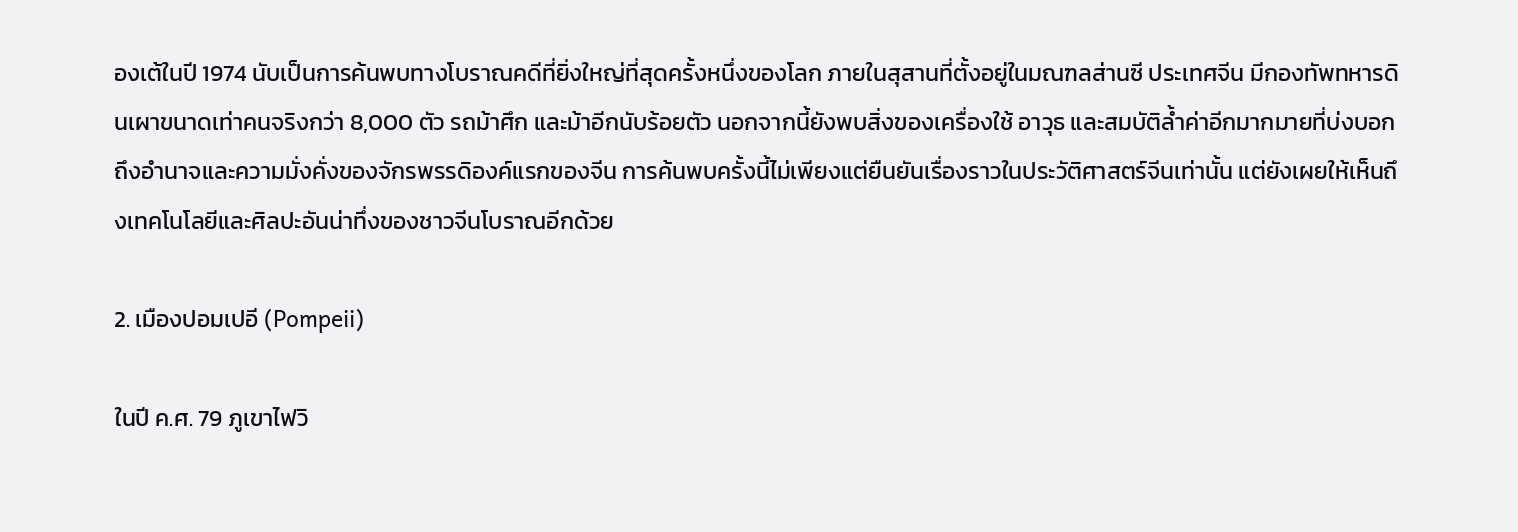องเต้ในปี 1974 นับเป็นการค้นพบทางโบราณคดีที่ยิ่งใหญ่ที่สุดครั้งหนึ่งของโลก ภายในสุสานที่ตั้งอยู่ในมณฑลส่านซี ประเทศจีน มีกองทัพทหารดินเผาขนาดเท่าคนจริงกว่า 8,000 ตัว รถม้าศึก และม้าอีกนับร้อยตัว นอกจากนี้ยังพบสิ่งของเครื่องใช้ อาวุธ และสมบัติล้ำค่าอีกมากมายที่บ่งบอกถึงอำนาจและความมั่งคั่งของจักรพรรดิองค์แรกของจีน การค้นพบครั้งนี้ไม่เพียงแต่ยืนยันเรื่องราวในประวัติศาสตร์จีนเท่านั้น แต่ยังเผยให้เห็นถึงเทคโนโลยีและศิลปะอันน่าทึ่งของชาวจีนโบราณอีกด้วย

2. เมืองปอมเปอี (Pompeii)

ในปี ค.ศ. 79 ภูเขาไฟวิ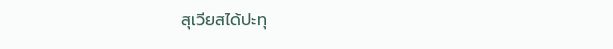สุเวียสได้ปะทุ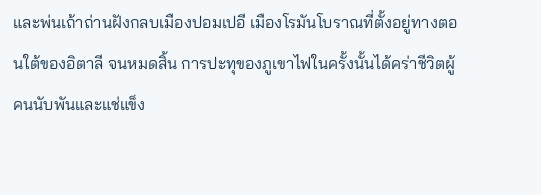และพ่นเถ้าถ่านฝังกลบเมืองปอมเปอี เมืองโรมันโบราณที่ตั้งอยู่ทางตอนใต้ของอิตาลี จนหมดสิ้น การปะทุของภูเขาไฟในครั้งนั้นได้คร่าชีวิตผู้คนนับพันและแช่แข็ง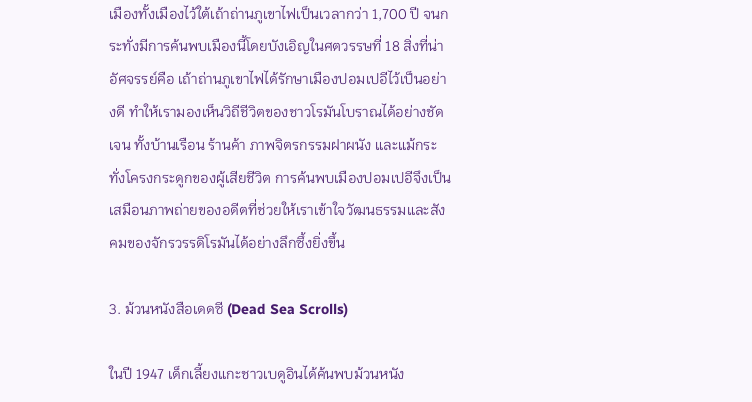เมืองทั้งเมืองไว้ใต้เถ้าถ่านภูเขาไฟเป็นเวลากว่า 1,700 ปี จนกระทั่งมีการค้นพบเมืองนี้โดยบังเอิญในศตวรรษที่ 18 สิ่งที่น่าอัศจรรย์คือ เถ้าถ่านภูเขาไฟได้รักษาเมืองปอมเปอีไว้เป็นอย่างดี ทำให้เรามองเห็นวิถีชีวิตของชาวโรมันโบราณได้อย่างชัดเจน ทั้งบ้านเรือน ร้านค้า ภาพจิตรกรรมฝาผนัง และแม้กระทั่งโครงกระดูกของผู้เสียชีวิต การค้นพบเมืองปอมเปอีจึงเป็นเสมือนภาพถ่ายของอดีตที่ช่วยให้เราเข้าใจวัฒนธรรมและสังคมของจักรวรรดิโรมันได้อย่างลึกซึ้งยิ่งขึ้น

3. ม้วนหนังสือเดดซี (Dead Sea Scrolls)

ในปี 1947 เด็กเลี้ยงแกะชาวเบดูอินได้ค้นพบม้วนหนัง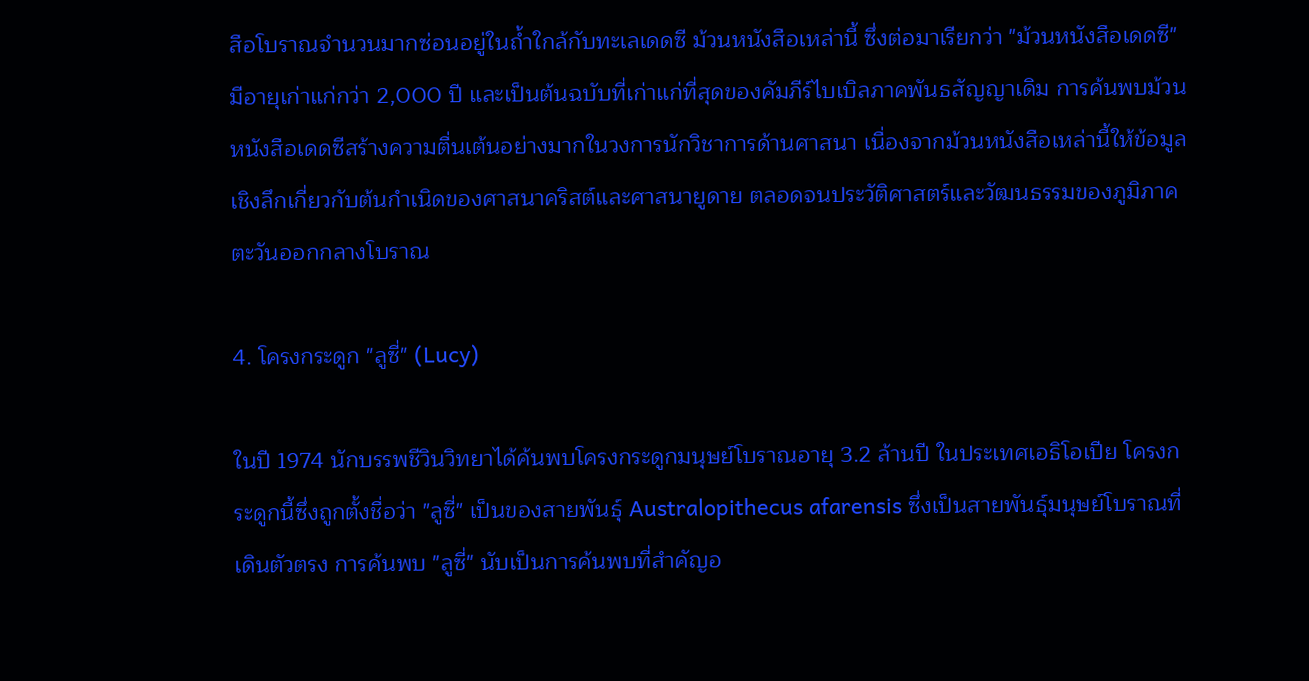สือโบราณจำนวนมากซ่อนอยู่ในถ้ำใกล้กับทะเลเดดซี ม้วนหนังสือเหล่านี้ ซึ่งต่อมาเรียกว่า "ม้วนหนังสือเดดซี" มีอายุเก่าแก่กว่า 2,000 ปี และเป็นต้นฉบับที่เก่าแก่ที่สุดของคัมภีร์ไบเบิลภาคพันธสัญญาเดิม การค้นพบม้วนหนังสือเดดซีสร้างความตื่นเต้นอย่างมากในวงการนักวิชาการด้านศาสนา เนื่องจากม้วนหนังสือเหล่านี้ให้ข้อมูลเชิงลึกเกี่ยวกับต้นกำเนิดของศาสนาคริสต์และศาสนายูดาย ตลอดจนประวัติศาสตร์และวัฒนธรรมของภูมิภาคตะวันออกกลางโบราณ

4. โครงกระดูก "ลูซี่" (Lucy)

ในปี 1974 นักบรรพชีวินวิทยาได้ค้นพบโครงกระดูกมนุษย์โบราณอายุ 3.2 ล้านปี ในประเทศเอธิโอเปีย โครงกระดูกนี้ซึ่งถูกตั้งชื่อว่า "ลูซี่" เป็นของสายพันธุ์ Australopithecus afarensis ซึ่งเป็นสายพันธุ์มนุษย์โบราณที่เดินตัวตรง การค้นพบ "ลูซี่" นับเป็นการค้นพบที่สำคัญอ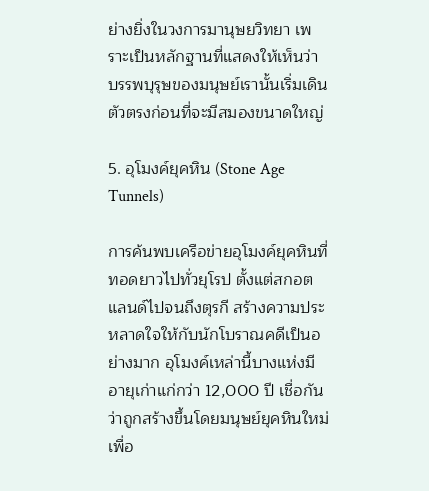ย่างยิ่งในวงการมานุษยวิทยา เพราะเป็นหลักฐานที่แสดงให้เห็นว่า บรรพบุรุษของมนุษย์เรานั้นเริ่มเดินตัวตรงก่อนที่จะมีสมองขนาดใหญ่

5. อุโมงค์ยุคหิน (Stone Age Tunnels)

การค้นพบเครือข่ายอุโมงค์ยุคหินที่ทอดยาวไปทั่วยุโรป ตั้งแต่สกอตแลนด์ไปจนถึงตุรกี สร้างความประหลาดใจให้กับนักโบราณคดีเป็นอย่างมาก อุโมงค์เหล่านี้บางแห่งมีอายุเก่าแก่กว่า 12,000 ปี เชื่อกันว่าถูกสร้างขึ้นโดยมนุษย์ยุคหินใหม่ เพื่อ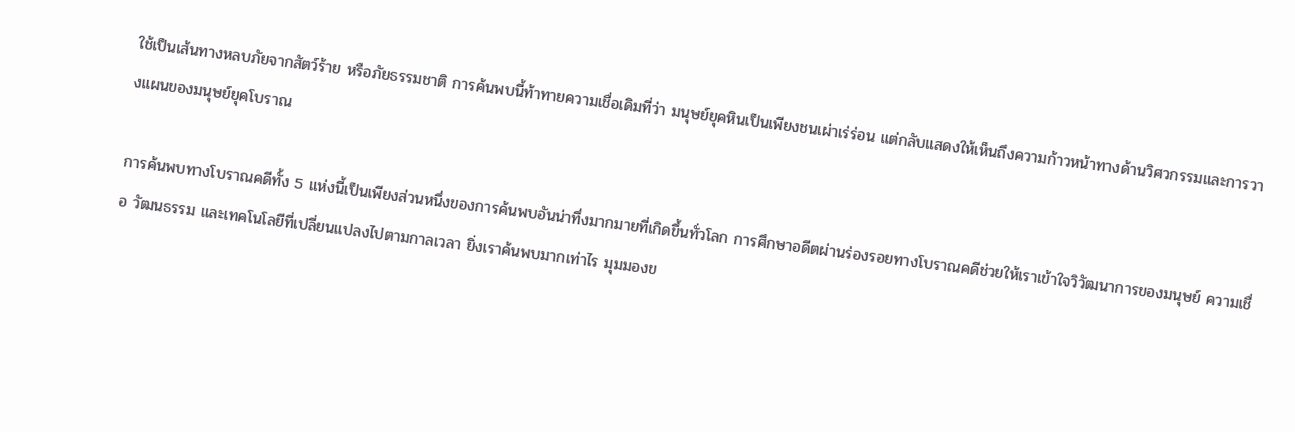ใช้เป็นเส้นทางหลบภัยจากสัตว์ร้าย หรือภัยธรรมชาติ การค้นพบนี้ท้าทายความเชื่อเดิมที่ว่า มนุษย์ยุคหินเป็นเพียงชนเผ่าเร่ร่อน แต่กลับแสดงให้เห็นถึงความก้าวหน้าทางด้านวิศวกรรมและการวางแผนของมนุษย์ยุคโบราณ

การค้นพบทางโบราณคดีทั้ง 5 แห่งนี้เป็นเพียงส่วนหนึ่งของการค้นพบอันน่าทึ่งมากมายที่เกิดขึ้นทั่วโลก การศึกษาอดีตผ่านร่องรอยทางโบราณคดีช่วยให้เราเข้าใจวิวัฒนาการของมนุษย์ ความเชื่อ วัฒนธรรม และเทคโนโลยีที่เปลี่ยนแปลงไปตามกาลเวลา ยิ่งเราค้นพบมากเท่าไร มุมมองข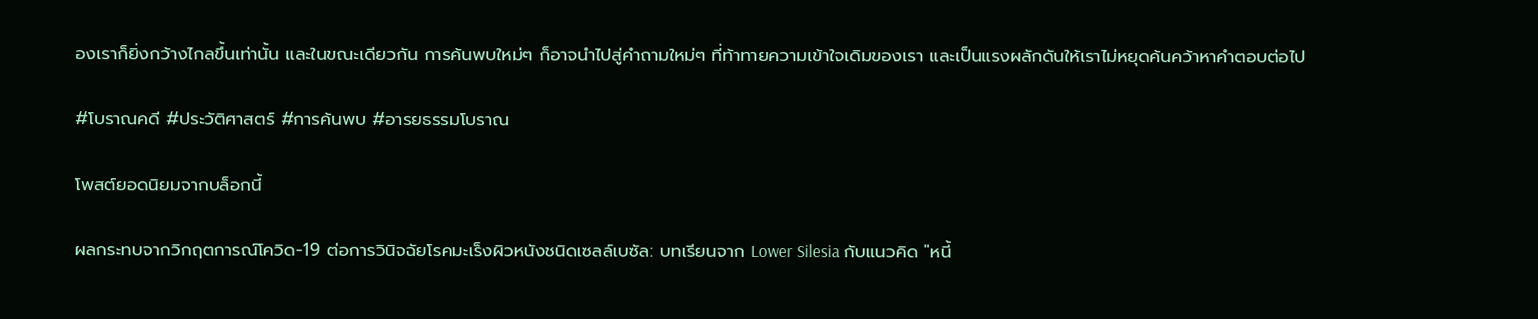องเราก็ยิ่งกว้างไกลขึ้นเท่านั้น และในขณะเดียวกัน การค้นพบใหม่ๆ ก็อาจนำไปสู่คำถามใหม่ๆ ที่ท้าทายความเข้าใจเดิมของเรา และเป็นแรงผลักดันให้เราไม่หยุดค้นคว้าหาคำตอบต่อไป

#โบราณคดี #ประวัติศาสตร์ #การค้นพบ #อารยธรรมโบราณ

โพสต์ยอดนิยมจากบล็อกนี้

ผลกระทบจากวิกฤตการณ์โควิด-19 ต่อการวินิจฉัยโรคมะเร็งผิวหนังชนิดเซลล์เบซัล: บทเรียนจาก Lower Silesia กับแนวคิด "หนี้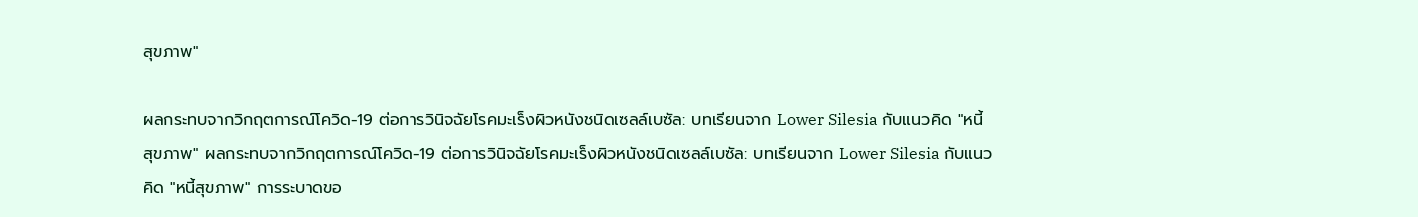สุขภาพ"

ผลกระทบจากวิกฤตการณ์โควิด-19 ต่อการวินิจฉัยโรคมะเร็งผิวหนังชนิดเซลล์เบซัล: บทเรียนจาก Lower Silesia กับแนวคิด "หนี้สุขภาพ" ผลกระทบจากวิกฤตการณ์โควิด-19 ต่อการวินิจฉัยโรคมะเร็งผิวหนังชนิดเซลล์เบซัล: บทเรียนจาก Lower Silesia กับแนวคิด "หนี้สุขภาพ" การระบาดขอ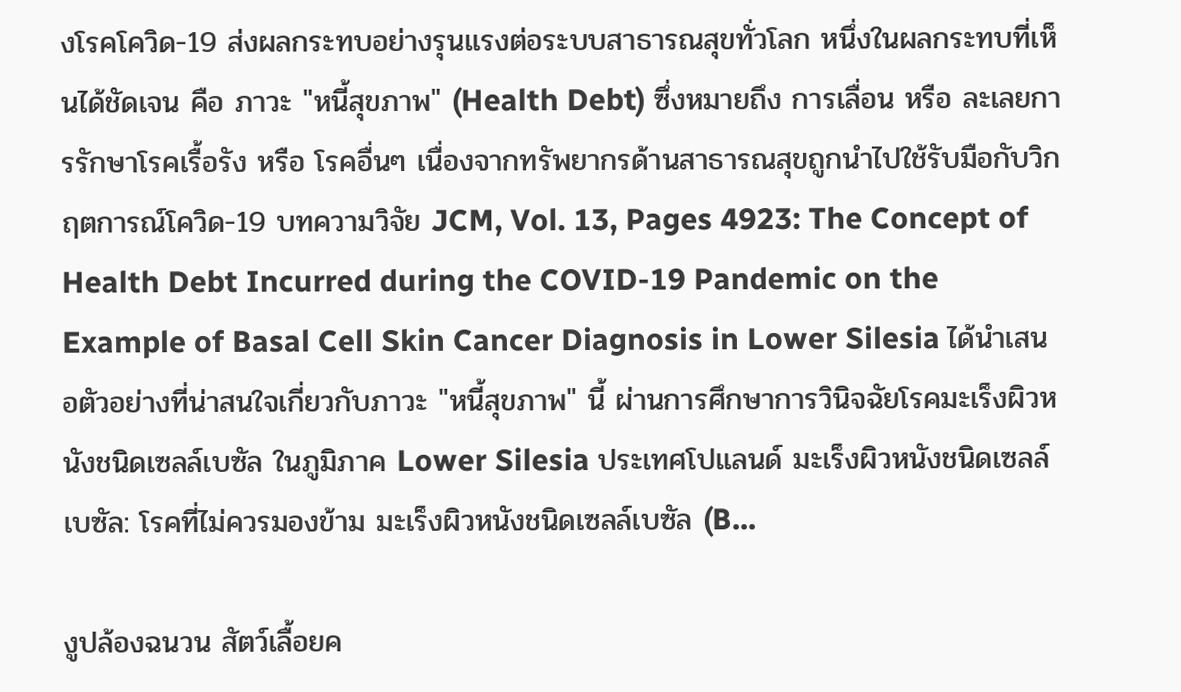งโรคโควิด-19 ส่งผลกระทบอย่างรุนแรงต่อระบบสาธารณสุขทั่วโลก หนึ่งในผลกระทบที่เห็นได้ชัดเจน คือ ภาวะ "หนี้สุขภาพ" (Health Debt) ซึ่งหมายถึง การเลื่อน หรือ ละเลยการรักษาโรคเรื้อรัง หรือ โรคอื่นๆ เนื่องจากทรัพยากรด้านสาธารณสุขถูกนำไปใช้รับมือกับวิกฤตการณ์โควิด-19 บทความวิจัย JCM, Vol. 13, Pages 4923: The Concept of Health Debt Incurred during the COVID-19 Pandemic on the Example of Basal Cell Skin Cancer Diagnosis in Lower Silesia ได้นำเสนอตัวอย่างที่น่าสนใจเกี่ยวกับภาวะ "หนี้สุขภาพ" นี้ ผ่านการศึกษาการวินิจฉัยโรคมะเร็งผิวหนังชนิดเซลล์เบซัล ในภูมิภาค Lower Silesia ประเทศโปแลนด์ มะเร็งผิวหนังชนิดเซลล์เบซัล: โรคที่ไม่ควรมองข้าม มะเร็งผิวหนังชนิดเซลล์เบซัล (B...

งูปล้องฉนวน สัตว์เลื้อยค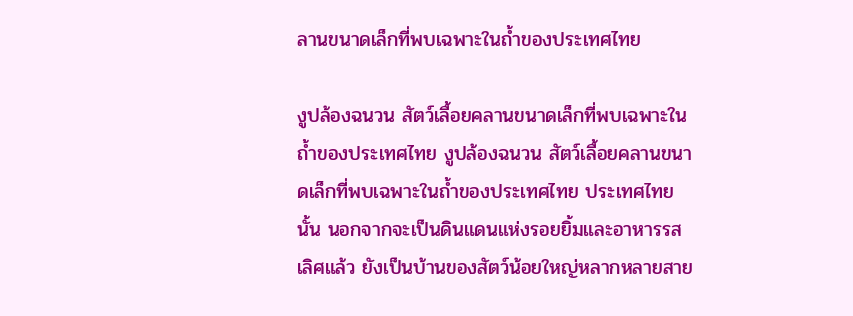ลานขนาดเล็กที่พบเฉพาะในถ้ำของประเทศไทย

งูปล้องฉนวน สัตว์เลื้อยคลานขนาดเล็กที่พบเฉพาะในถ้ำของประเทศไทย งูปล้องฉนวน สัตว์เลื้อยคลานขนาดเล็กที่พบเฉพาะในถ้ำของประเทศไทย ประเทศไทยนั้น นอกจากจะเป็นดินแดนแห่งรอยยิ้มและอาหารรสเลิศแล้ว ยังเป็นบ้านของสัตว์น้อยใหญ่หลากหลายสาย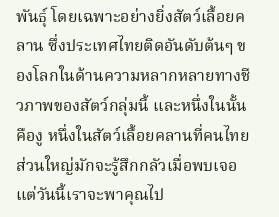พันธุ์ โดยเฉพาะอย่างยิ่งสัตว์เลื้อยคลาน ซึ่งประเทศไทยติดอันดับต้นๆ ของโลกในด้านความหลากหลายทางชีวภาพของสัตว์กลุ่มนี้ และหนึ่งในนั้นคืองู หนึ่งในสัตว์เลื้อยคลานที่คนไทยส่วนใหญ่มักจะรู้สึกกลัวเมื่อพบเจอ แต่วันนี้เราจะพาคุณไป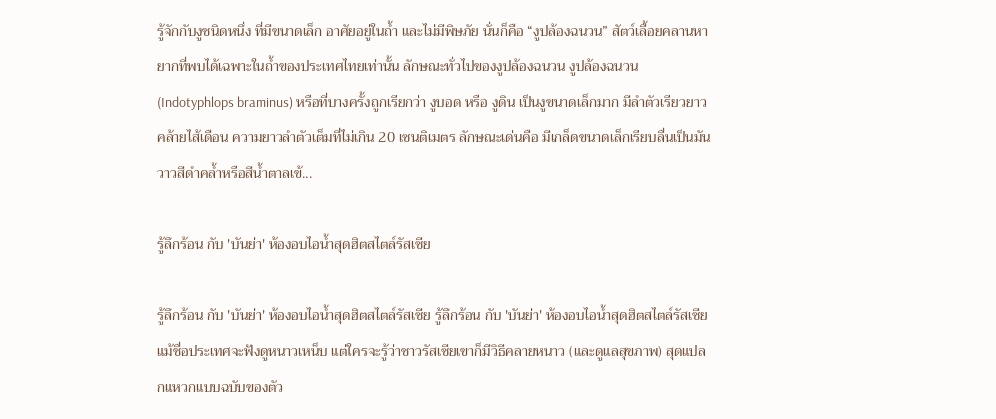รู้จักกับงูชนิดหนึ่ง ที่มีขนาดเล็ก อาศัยอยู่ในถ้ำ และไม่มีพิษภัย นั่นก็คือ “งูปล้องฉนวน” สัตว์เลื้อยคลานหายากที่พบได้เฉพาะในถ้ำของประเทศไทยเท่านั้น ลักษณะทั่วไปของงูปล้องฉนวน งูปล้องฉนวน (Indotyphlops braminus) หรือที่บางครั้งถูกเรียกว่า งูบอด หรือ งูดิน เป็นงูขนาดเล็กมาก มีลำตัวเรียวยาวคล้ายไส้เดือน ความยาวลำตัวเต็มที่ไม่เกิน 20 เซนติเมตร ลักษณะเด่นคือ มีเกล็ดขนาดเล็กเรียบลื่นเป็นมันวาวสีดำคล้ำหรือสีน้ำตาลเข้...

รู้ลึกร้อน กับ 'บันย่า' ห้องอบไอน้ำสุดฮิตสไตล์รัสเซีย

รู้ลึกร้อน กับ 'บันย่า' ห้องอบไอน้ำสุดฮิตสไตล์รัสเซีย รู้ลึกร้อน กับ 'บันย่า' ห้องอบไอน้ำสุดฮิตสไตล์รัสเซีย แม้ชื่อประเทศจะฟังดูหนาวเหน็บ แต่ใครจะรู้ว่าชาวรัสเซียเขาก็มีวิธีคลายหนาว (และดูแลสุขภาพ) สุดแปลกแหวกแบบฉบับของตัว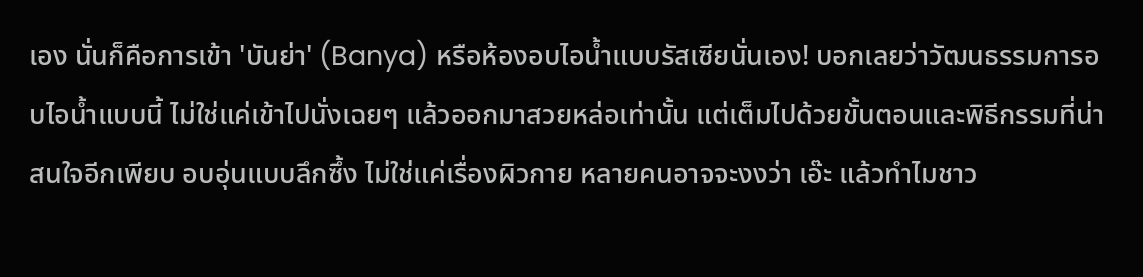เอง นั่นก็คือการเข้า 'บันย่า' (Banya) หรือห้องอบไอน้ำแบบรัสเซียนั่นเอง! บอกเลยว่าวัฒนธรรมการอบไอน้ำแบบนี้ ไม่ใช่แค่เข้าไปนั่งเฉยๆ แล้วออกมาสวยหล่อเท่านั้น แต่เต็มไปด้วยขั้นตอนและพิธีกรรมที่น่าสนใจอีกเพียบ อบอุ่นแบบลึกซึ้ง ไม่ใช่แค่เรื่องผิวกาย หลายคนอาจจะงงว่า เอ๊ะ แล้วทำไมชาว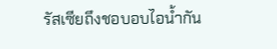รัสเซียถึงชอบอบไอน้ำกัน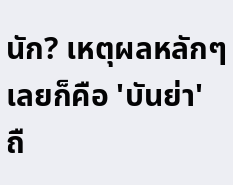นัก? เหตุผลหลักๆ เลยก็คือ 'บันย่า' ถื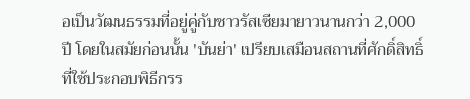อเป็นวัฒนธรรมที่อยู่คู่กับชาวรัสเซียมายาวนานกว่า 2,000 ปี โดยในสมัยก่อนนั้น 'บันย่า' เปรียบเสมือนสถานที่ศักดิ์สิทธิ์ที่ใช้ประกอบพิธีกรร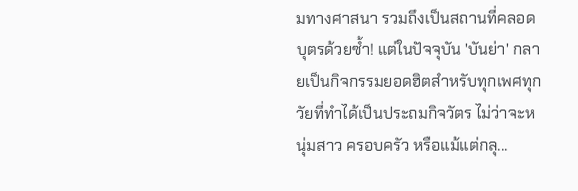มทางศาสนา รวมถึงเป็นสถานที่คลอดบุตรด้วยซ้ำ! แต่ในปัจจุบัน 'บันย่า' กลายเป็นกิจกรรมยอดฮิตสำหรับทุกเพศทุกวัยที่ทำได้เป็นประถมกิจวัตร ไม่ว่าจะหนุ่มสาว ครอบครัว หรือแม้แต่กลุ...